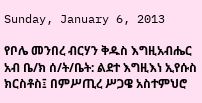Sunday, January 6, 2013

የቦሌ መንበረ ብርሃን ቅዱስ እግዚአብሔር አብ ቤ/ክ ሰ/ት/ቤት: ልደተ እግዚእነ ኢየሱስ ክርስቶስ፤ በምሥጢረ ሥጋዌ አስተምህሮ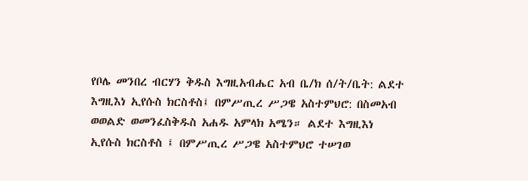የቦሌ መንበረ ብርሃን ቅዱስ እግዚአብሔር አብ ቤ/ክ ሰ/ት/ቤት: ልደተ እግዚእነ ኢየሱስ ክርስቶስ፤ በምሥጢረ ሥጋዌ አስተምህሮ: በስመአብ ወወልድ ወመንፈስቅዱስ አሐዱ አምላክ አሜን። ልደተ እግዚእነ ኢየሱስ ክርስቶስ ፤ በምሥጢረ ሥጋዌ አስተምህሮ ተሠገወ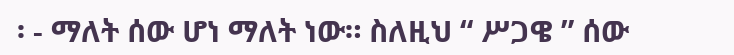፡ - ማለት ሰው ሆነ ማለት ነው። ስለዚህ “ ሥጋዌ ” ሰው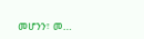መሆንን፣ መ...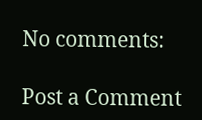No comments:

Post a Comment